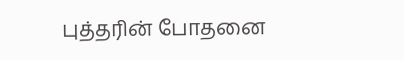புத்தரின் போதனை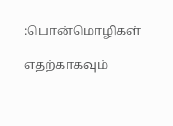:பொன்மொழிகள்

எதற்காகவும்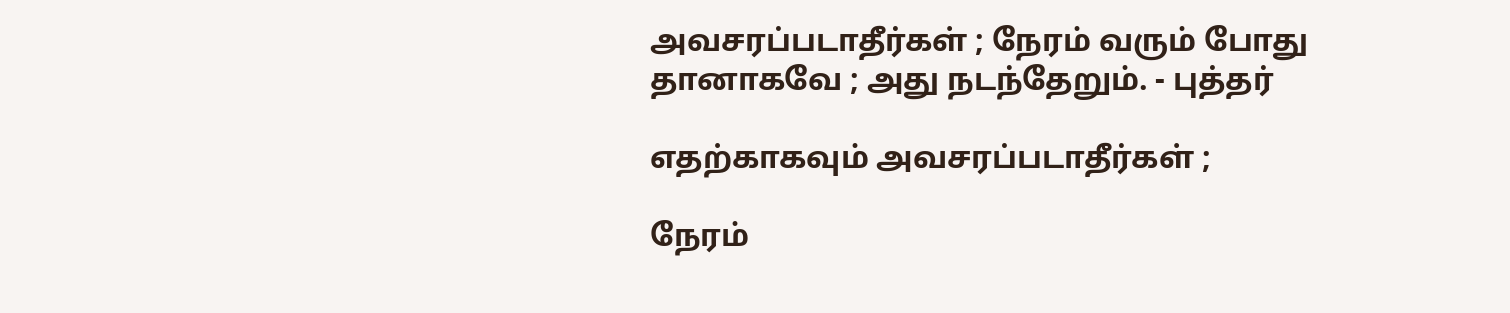அவசரப்படாதீர்கள் ; நேரம் வரும் போது தானாகவே ; அது நடந்தேறும். - புத்தர்

எதற்காகவும் அவசரப்படாதீர்கள் ;

நேரம்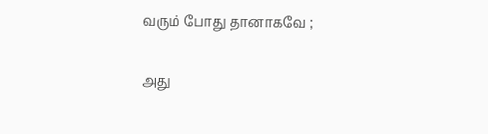வரும் போது தானாகவே ;

அது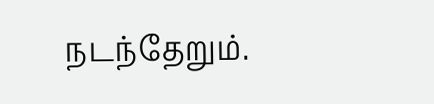நடந்தேறும்.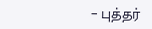– புத்தர்